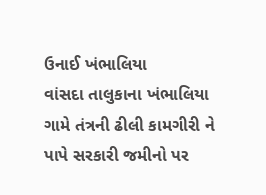ઉનાઈ ખંભાલિયા
વાંસદા તાલુકાના ખંભાલિયા ગામે તંત્રની ઢીલી કામગીરી ને પાપે સરકારી જમીનો પર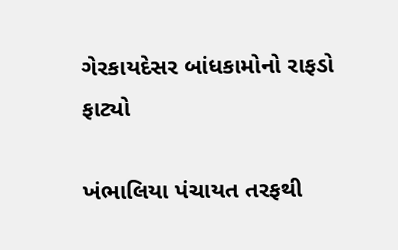ગેરકાયદેસર બાંધકામોનો રાફડો ફાટ્યો

ખંભાલિયા પંચાયત તરફથી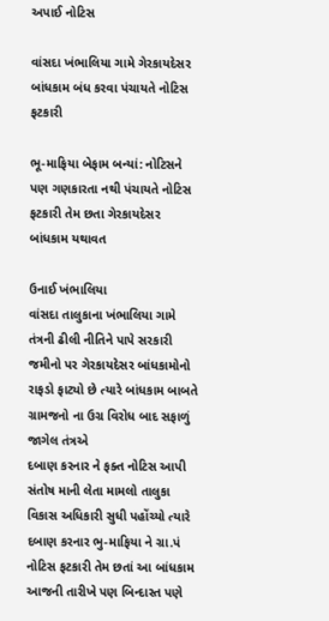અપાઈ નોટિસ

વાંસદા ખંભાલિયા ગામે ગેરકાયદેસર બાંધકામ બંધ કરવા પંચાયતે નોટિસ ફટકારી

ભૂ-માફિયા બેફામ બન્યાં: નોટિસને પણ ગણકારતા નથી પંચાયતે નોટિસ ફટકારી તેમ છતા ગેરકાયદેસર બાંધકામ યથાવત

ઉનાઈ ખંભાલિયા
વાંસદા તાલુકાના ખંભાલિયા ગામે તંત્રની ઢીલી નીતિને પાપે સરકારી જમીનો પર ગેરકાયદેસર બાંધકામોનો રાફડો ફાટ્યો છે ત્યારે બાંધકામ બાબતે ગ્રામજનો ના ઉગ્ર વિરોધ બાદ સફાળું જાગેલ તંત્રએ
દબાણ કરનાર ને ફક્ત નોટિસ આપી સંતોષ માની લેતા મામલો તાલુકા વિકાસ અધિકારી સુધી પહોંચ્યો ત્યારે દબાણ કરનાર ભુ-માફિયા ને ગ્રા.પં નોટિસ ફટકારી તેમ છતાં આ બાંધકામ આજની તારીખે પણ બિન્દાસ્ત પણે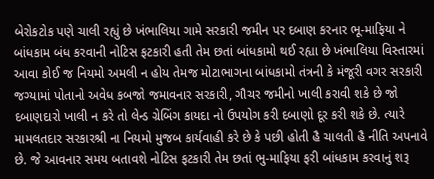બેરોકટોક પણે ચાલી રહ્યું છે ખંભાલિયા ગામે સરકારી જમીન પર દબાણ કરનાર ભૂ-માફિયા ને બાંધકામ બંધ કરવાની નોટિસ ફટકારી હતી તેમ છતાં બાંધકામો થઈ રહ્યા છે ખંભાલિયા વિસ્તારમાં આવા કોઈ જ નિયમો અમલી ન હોય તેમજ મોટાભાગના બાંધકામો તંત્રની કે મંજૂરી વગર સરકારી જગ્યામાં પોતાનો અવેધ કબજો જમાવનાર સરકારી, ગૌચર જમીનો ખાલી કરાવી શકે છે જો દબાણદારો ખાલી ન કરે તો લેન્ડ ગ્રેબિંગ કાયદા નો ઉપયોગ કરી દબાણો દૂર કરી શકે છે. ત્યારે મામલતદાર સરકારશ્રી ના નિયમો મુજબ કાર્યવાહી કરે છે કે પછી હોતી હૈ ચાલતી હૈ નીતિ અપનાવે છે. જે આવનાર સમય બતાવશે નોટિસ ફટકારી તેમ છતાં ભુ-માફિયા ફરી બાંધકામ કરવાનું શરૂ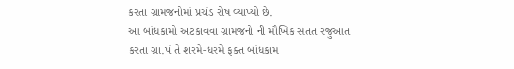કરતા ગ્રામજનોમાં પ્રચંડ રોષ વ્યાપ્યો છે.
આ બાંધકામો અટકાવવા ગ્રામજનો ની મૌખિક સતત રજુઆત કરતા ગ્રા.પં તે શરમે-ધરમે ફક્ત બાંધકામ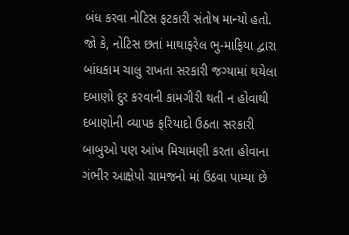બંધ કરવા નોટિસ ફટકારી સંતોષ માન્યો હતો. જો કે, નોટિસ છતાં માથાફરેલ ભુ-માફિયા દ્વારા બાંધકામ ચાલુ રાખતા સરકારી જગ્યામાં થયેલા દબાણો દુર કરવાની કામગીરી થતી ન હોવાથી દબાણોની વ્યાપક ફરિયાદો ઉઠતા સરકારી બાબુઓ પણ આંખ મિચામણી કરતા હોવાના ગંભીર આક્ષેપો ગ્રામજનો માં ઉઠવા પામ્યા છે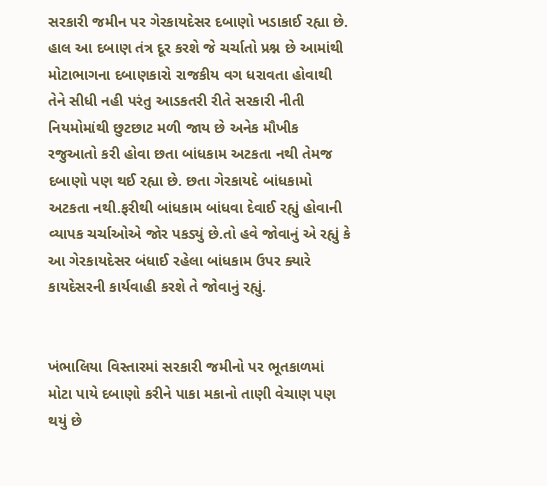સરકારી જમીન પર ગેરકાયદેસર દબાણો ખડાકાઈ રહ્યા છે. હાલ આ દબાણ તંત્ર દૂર કરશે જે ચર્ચાતો પ્રશ્ન છે આમાંથી મોટાભાગના દબાણકારો રાજકીય વગ ધરાવતા હોવાથી તેને સીધી નહી પરંતુ આડકતરી રીતે સરકારી નીતી નિયમોમાંથી છુટછાટ મળી જાય છે અનેક મૌખીક રજુઆતો કરી હોવા છતા બાંધકામ અટકતા નથી તેમજ દબાણો પણ થઈ રહ્યા છે. છતા ગેરકાયદે બાંધકામો અટકતા નથી.ફરીથી બાંધકામ બાંધવા દેવાઈ રહ્યું હોવાની વ્યાપક ચર્ચાઓએ જોર પકડ્યું છે.તો હવે જોવાનું એ રહ્યું કે આ ગેરકાયદેસર બંધાઈ રહેલા બાંધકામ ઉપર ક્યારે કાયદેસરની કાર્યવાહી કરશે તે જોવાનું રહ્યું.


ખંભાલિયા વિસ્તારમાં સરકારી જમીનો પર ભૂતકાળમાં મોટા પાયે દબાણો કરીને પાકા મકાનો તાણી વેચાણ પણ થયું છે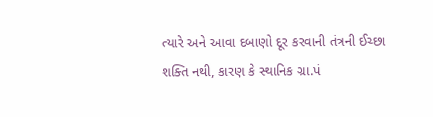ત્યારે અને આવા દબાણો દૂર કરવાની તંત્રની ઈચ્છા શક્તિ નથી, કારણ કે સ્થાનિક ગ્રા.પં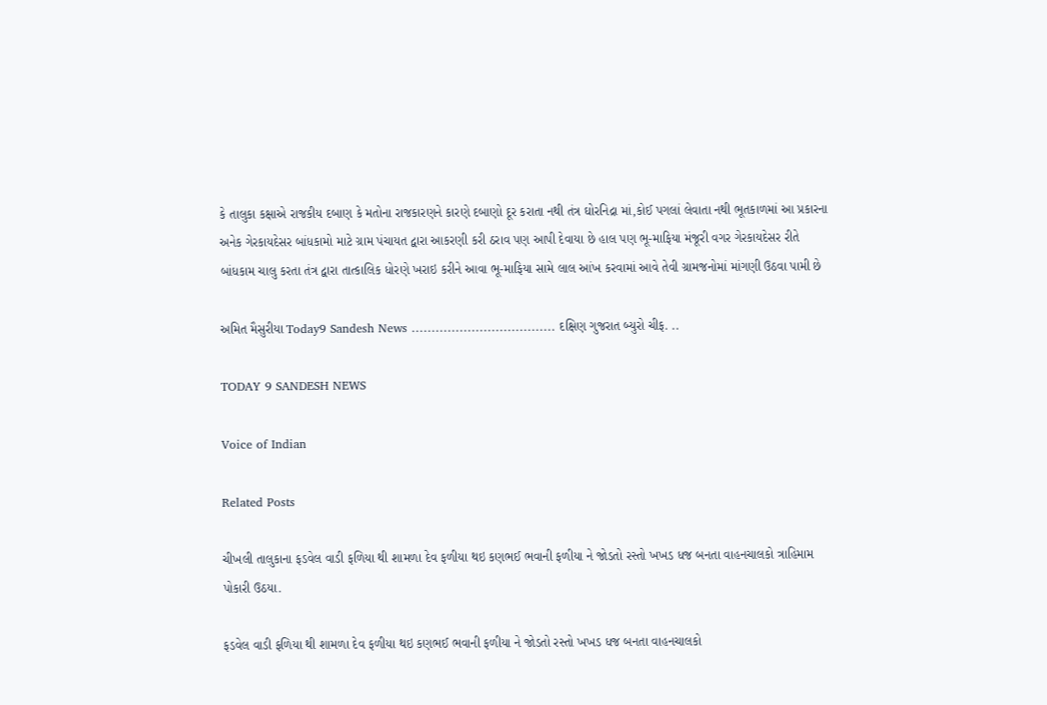કે તાલુકા કક્ષાએ રાજકીય દબાણ કે મતોના રાજકારણને કારણે દબાણો દૂર કરાતા નથી તંત્ર ઘોરનિદ્રા માં,કોઈ પગલાં લેવાતા નથી ભૂતકાળમાં આ પ્રકારના અનેક ગેરકાયદેસર બાંધકામો માટે ગ્રામ પંચાયત દ્વારા આકરણી કરી ઠરાવ પણ આપી દેવાયા છે હાલ પણ ભૂ-માફિયા મંજૂરી વગર ગેરકાયદેસર રીતે બાંધકામ ચાલુ કરતા તંત્ર દ્વારા તાત્કાલિક ધોરણે ખરાઇ કરીને આવા ભૂ-માફિયા સામે લાલ આંખ કરવામાં આવે તેવી ગ્રામજનોમાં માંગણી ઉઠવા પામી છે

અમિત મૈસુરીયા Today9 Sandesh News ……………………………… દક્ષિણ ગુજરાત બ્યુરો ચીફ. ..

TODAY 9 SANDESH NEWS

Voice of Indian

Related Posts

ચીખલી તાલુકાના ફડવેલ વાડી ફળિયા થી શામળા દેવ ફળીયા થઇ કણભઈ ભવાની ફળીયા ને જોડતો રસ્તો ખખડ ધજ બનતા વાહનચાલકો ત્રાહિમામ પોકારી ઉઠયા.

ફડવેલ વાડી ફળિયા થી શામળા દેવ ફળીયા થઇ કણભઈ ભવાની ફળીયા ને જોડતો રસ્તો ખખડ ધજ બનતા વાહનચાલકો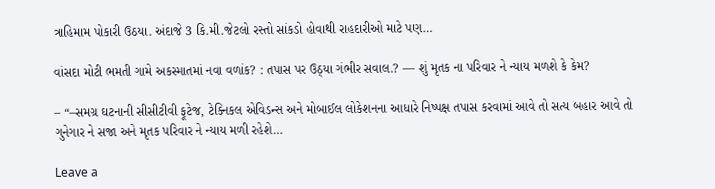ત્રાહિમામ પોકારી ઉઠયા. અંદાજે 3 કિ.મી.જેટલો રસ્તો સાંકડો હોવાથી રાહદારીઓ માટે પણ…

વાંસદા મોટી ભમતી ગામે અકસ્માતમાં નવા વળાંક? : તપાસ પર ઉઠ્યા ગંભીર સવાલ.? — શું મૃતક ના પરિવાર ને ન્યાય મળશે કે કેમ?

– “–સમગ્ર ઘટનાની સીસીટીવી ફૂટેજ, ટેક્નિકલ એવિડન્સ અને મોબાઈલ લોકેશનના આધારે નિષ્પક્ષ તપાસ કરવામાં આવે તો સત્ય બહાર આવે તો ગુનેગાર ને સજા અને મૃતક પરિવાર ને ન્યાય મળી રહેશે…

Leave a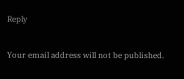Reply

Your email address will not be published.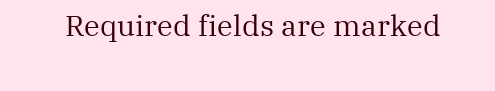Required fields are marked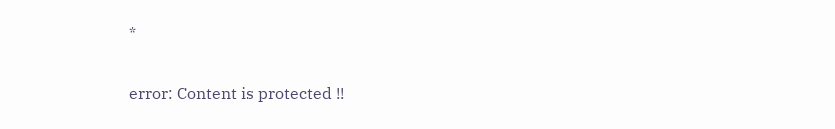*

error: Content is protected !!